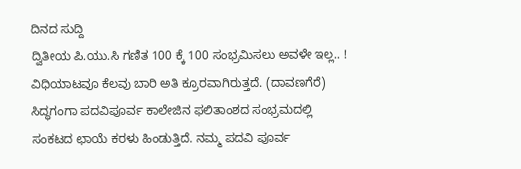ದಿನದ ಸುದ್ದಿ
ದ್ವಿತೀಯ ಪಿ.ಯು.ಸಿ ಗಣಿತ 100 ಕ್ಕೆ 100 ಸಂಭ್ರಮಿಸಲು ಅವಳೇ ಇಲ್ಲ.. !
ವಿಧಿಯಾಟವೂ ಕೆಲವು ಬಾರಿ ಅತಿ ಕ್ರೂರವಾಗಿರುತ್ತದೆ. (ದಾವಣಗೆರೆ) ಸಿದ್ಧಗಂಗಾ ಪದವಿಪೂರ್ವ ಕಾಲೇಜಿನ ಫಲಿತಾಂಶದ ಸಂಭ್ರಮದಲ್ಲಿ ಸಂಕಟದ ಛಾಯೆ ಕರಳು ಹಿಂಡುತ್ತಿದೆ. ನಮ್ಮ ಪದವಿ ಪೂರ್ವ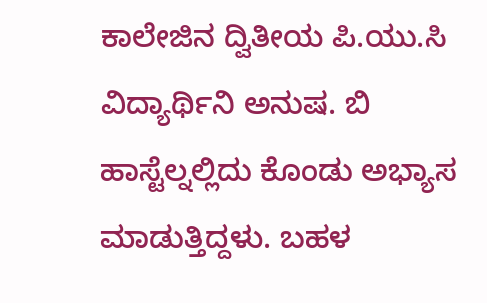ಕಾಲೇಜಿನ ದ್ವಿತೀಯ ಪಿ.ಯು.ಸಿ ವಿದ್ಯಾರ್ಥಿನಿ ಅನುಷ. ಬಿ ಹಾಸ್ಟೆಲ್ನಲ್ಲಿದು ಕೊಂಡು ಅಭ್ಯಾಸ ಮಾಡುತ್ತಿದ್ದಳು. ಬಹಳ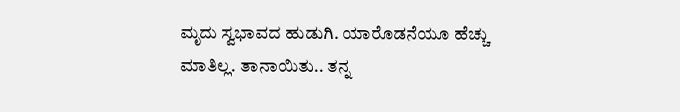ಮೃದು ಸ್ವಭಾವದ ಹುಡುಗಿ. ಯಾರೊಡನೆಯೂ ಹೆಚ್ಚು ಮಾತಿಲ್ಲ. ತಾನಾಯಿತು.. ತನ್ನ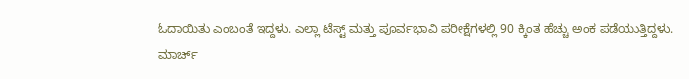ಓದಾಯಿತು ಎಂಬಂತೆ ಇದ್ದಳು. ಎಲ್ಲಾ ಟೆಸ್ಟ್ ಮತ್ತು ಪೂರ್ವಭಾವಿ ಪರೀಕ್ಷೆಗಳಲ್ಲಿ 90 ಕ್ಕಿಂತ ಹೆಚ್ಚು ಅಂಕ ಪಡೆಯುತ್ತಿದ್ದಳು.
ಮಾರ್ಚ್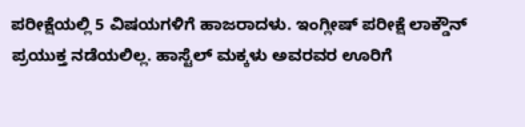ಪರೀಕ್ಷೆಯಲ್ಲಿ 5 ವಿಷಯಗಳಿಗೆ ಹಾಜರಾದಳು. ಇಂಗ್ಲೀಷ್ ಪರೀಕ್ಷೆ ಲಾಕ್ಡೌನ್ ಪ್ರಯುಕ್ತ ನಡೆಯಲಿಲ್ಲ. ಹಾಸ್ಟೆಲ್ ಮಕ್ಕಳು ಅವರವರ ಊರಿಗೆ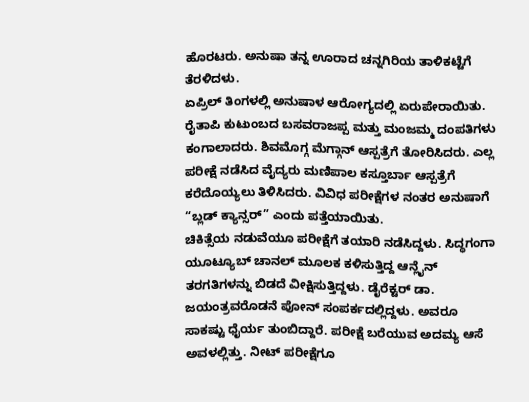ಹೊರಟರು. ಅನುಷಾ ತನ್ನ ಊರಾದ ಚನ್ನಗಿರಿಯ ತಾಳಿಕಟ್ಟೆಗೆ ತೆರಳಿದಳು.
ಏಪ್ರಿಲ್ ತಿಂಗಳಲ್ಲಿ ಅನುಷಾಳ ಆರೋಗ್ಯದಲ್ಲಿ ಏರುಪೇರಾಯಿತು. ರೈತಾಪಿ ಕುಟುಂಬದ ಬಸವರಾಜಪ್ಪ ಮತ್ತು ಮಂಜಮ್ಮ ದಂಪತಿಗಳು ಕಂಗಾಲಾದರು. ಶಿವಮೊಗ್ಗ ಮೆಗ್ಗಾನ್ ಆಸ್ಪತ್ರೆಗೆ ತೋರಿಸಿದರು. ಎಲ್ಲ ಪರೀಕ್ಷೆ ನಡೆಸಿದ ವೈದ್ಯರು ಮಣಿಪಾಲ ಕಸ್ತೂರ್ಬಾ ಆಸ್ಪತ್ರೆಗೆ ಕರೆದೊಯ್ಯಲು ತಿಳಿಸಿದರು. ವಿವಿಧ ಪರೀಕ್ಷೆಗಳ ನಂತರ ಅನುಷಾಗೆ “ಬ್ಲಡ್ ಕ್ಯಾನ್ಸರ್” ಎಂದು ಪತ್ತೆಯಾಯಿತು.
ಚಿಕಿತ್ಸೆಯ ನಡುವೆಯೂ ಪರೀಕ್ಷೆಗೆ ತಯಾರಿ ನಡೆಸಿದ್ದಳು. ಸಿದ್ಧಗಂಗಾ ಯೂಟ್ಯೂಬ್ ಚಾನಲ್ ಮೂಲಕ ಕಳಿಸುತ್ತಿದ್ದ ಆನ್ಲೈನ್ ತರಗತಿಗಳನ್ನು ಬಿಡದೆ ವೀಕ್ಷಿಸುತ್ತಿದ್ದಳು. ಡೈರೆಕ್ಟರ್ ಡಾ. ಜಯಂತ್ರವರೊಡನೆ ಪೋನ್ ಸಂಪರ್ಕದಲ್ಲಿದ್ದಳು. ಅವರೂ ಸಾಕಷ್ಟು ಧೈರ್ಯ ತುಂಬಿದ್ದಾರೆ. ಪರೀಕ್ಷೆ ಬರೆಯುವ ಅದಮ್ಯ ಆಸೆ ಅವಳಲ್ಲಿತ್ತು. ನೀಟ್ ಪರೀಕ್ಷೆಗೂ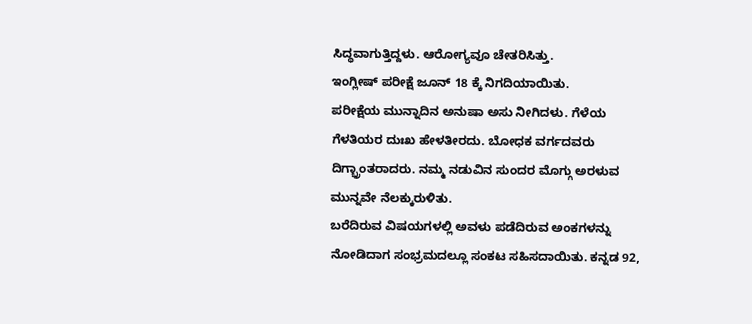ಸಿದ್ಧವಾಗುತ್ತಿದ್ದಳು. ಆರೋಗ್ಯವೂ ಚೇತರಿಸಿತ್ತು.
ಇಂಗ್ಲೀಷ್ ಪರೀಕ್ಷೆ ಜೂನ್ 18 ಕ್ಕೆ ನಿಗದಿಯಾಯಿತು.
ಪರೀಕ್ಷೆಯ ಮುನ್ನಾದಿನ ಅನುಷಾ ಅಸು ನೀಗಿದಳು. ಗೆಳೆಯ ಗೆಳತಿಯರ ದುಃಖ ಹೇಳತೀರದು. ಬೋಧಕ ವರ್ಗದವರು ದಿಗ್ಭ್ರಾಂತರಾದರು. ನಮ್ಮ ನಡುವಿನ ಸುಂದರ ಮೊಗ್ಗು ಅರಳುವ ಮುನ್ನವೇ ನೆಲಕ್ಕುರುಳಿತು.
ಬರೆದಿರುವ ವಿಷಯಗಳಲ್ಲಿ ಅವಳು ಪಡೆದಿರುವ ಅಂಕಗಳನ್ನು ನೋಡಿದಾಗ ಸಂಭ್ರಮದಲ್ಲೂ ಸಂಕಟ ಸಹಿಸದಾಯಿತು. ಕನ್ನಡ 92,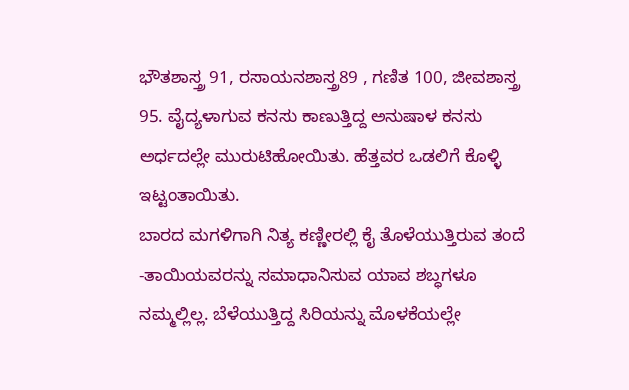ಭೌತಶಾಸ್ತ್ರ 91, ರಸಾಯನಶಾಸ್ತ್ರ89 , ಗಣಿತ 100, ಜೀವಶಾಸ್ತ್ರ 95. ವೈದ್ಯಳಾಗುವ ಕನಸು ಕಾಣುತ್ತಿದ್ದ ಅನುಷಾಳ ಕನಸು ಅರ್ಧದಲ್ಲೇ ಮುರುಟಿಹೋಯಿತು. ಹೆತ್ತವರ ಒಡಲಿಗೆ ಕೊಳ್ಳಿ ಇಟ್ಟಂತಾಯಿತು.
ಬಾರದ ಮಗಳಿಗಾಗಿ ನಿತ್ಯ ಕಣ್ಣೀರಲ್ಲಿ ಕೈ ತೊಳೆಯುತ್ತಿರುವ ತಂದೆ -ತಾಯಿಯವರನ್ನು ಸಮಾಧಾನಿಸುವ ಯಾವ ಶಬ್ಧಗಳೂ ನಮ್ಮಲ್ಲಿಲ್ಲ. ಬೆಳೆಯುತ್ತಿದ್ದ ಸಿರಿಯನ್ನು ಮೊಳಕೆಯಲ್ಲೇ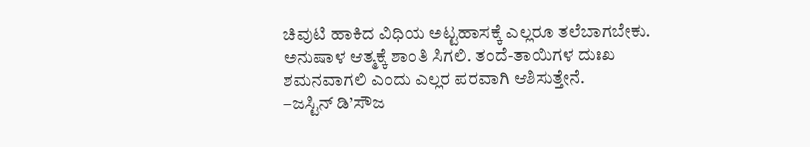ಚಿವುಟಿ ಹಾಕಿದ ವಿಧಿಯ ಅಟ್ಟಹಾಸಕ್ಕೆ ಎಲ್ಲರೂ ತಲೆಬಾಗಬೇಕು. ಅನುಷಾಳ ಆತ್ಮಕ್ಕೆ ಶಾಂತಿ ಸಿಗಲಿ. ತಂದೆ-ತಾಯಿಗಳ ದುಃಖ ಶಮನವಾಗಲಿ ಎಂದು ಎಲ್ಲರ ಪರವಾಗಿ ಆಶಿಸುತ್ತೇನೆ.
–ಜಸ್ಟಿನ್ ಡಿ’ಸೌಜ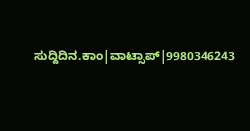ಸುದ್ದಿದಿನ.ಕಾಂ|ವಾಟ್ಸಾಪ್|9980346243